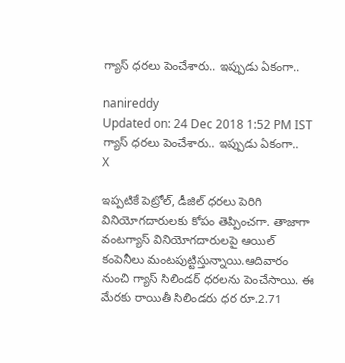గ్యాస్ ధరలు పెంచేశారు.. ఇప్పుడు ఏకంగా..

nanireddy
Updated on: 24 Dec 2018 1:52 PM IST
గ్యాస్ ధరలు పెంచేశారు.. ఇప్పుడు ఏకంగా..
X

ఇప్పటికే పెట్రోల్, డీజిల్ ధరలు పెరిగి వినియోగదారులకు కోపం తెప్పించగా. తాజాగా వంటగ్యాస్‌ వినియోగదారులపై ఆయిల్ కంపెనీలు మంటపుట్టిస్తున్నాయి.ఆదివారం నుంచి గ్యాస్ సిలిండర్ ధరలను పెంచేసాయి. ఈ మేరకు రాయితీ సిలిండరు ధర రూ.2.71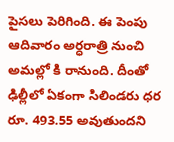పైసలు పెరిగింది. ఈ పెంపు ఆదివారం అర్ధరాత్రి నుంచి అమల్లో కి రానుంది. దీంతో ఢిల్లీలో ఏకంగా సిలిండరు ధర రూ. 493.55 అవుతుందని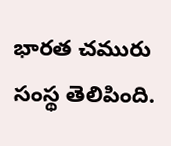భారత చమురు సంస్థ తెలిపింది.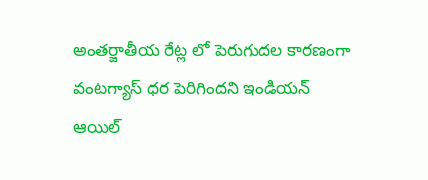అంతర్జాతీయ రేట్ల లో పెరుగుదల కారణంగా వంటగ్యాస్‌ ధర పెరిగిందని ఇండియన్ ఆయిల్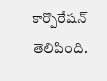కార్పొరేషన్ తెలిపింది.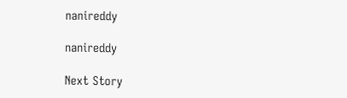nanireddy

nanireddy

Next Story